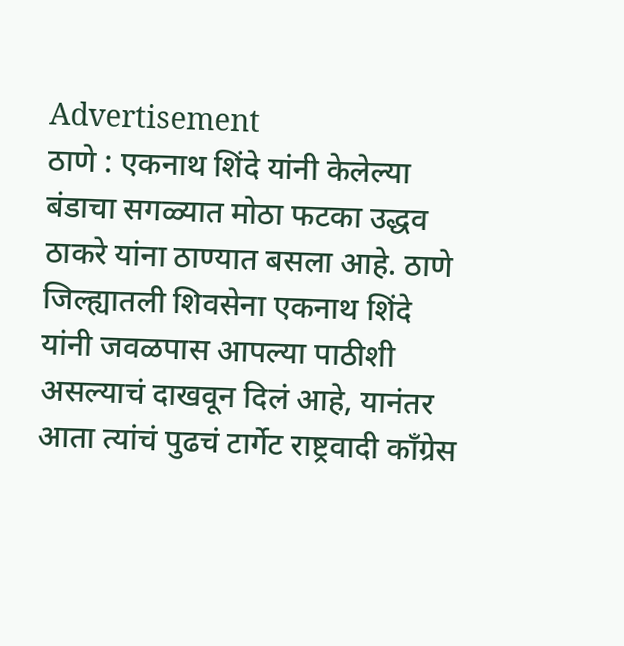Advertisement
ठाणे : एकनाथ शिंदे यांनी केलेल्या बंडाचा सगळ्यात मोठा फटका उद्धव ठाकरे यांना ठाण्यात बसला आहे. ठाणे जिल्ह्यातली शिवसेना एकनाथ शिंदे यांनी जवळपास आपल्या पाठीशी असल्याचं दाखवून दिलं आहे, यानंतर आता त्यांचं पुढचं टार्गेट राष्ट्रवादी काँग्रेस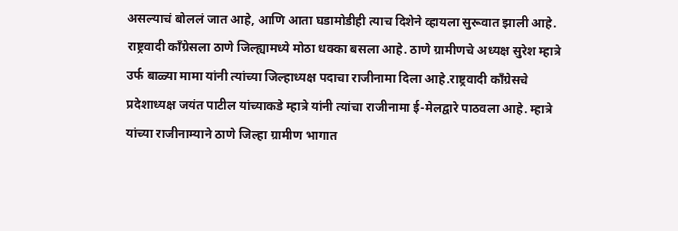असल्याचं बोललं जात आहे, आणि आता घडामोडीही त्याच दिशेने व्हायला सुरूवात झाली आहे. राष्ट्रवादी काँग्रेसला ठाणे जिल्ह्यामध्ये मोठा धक्का बसला आहे. ठाणे ग्रामीणचे अध्यक्ष सुरेश म्हात्रे उर्फ बाळ्या मामा यांनी त्यांच्या जिल्हाध्यक्ष पदाचा राजीनामा दिला आहे.राष्ट्रवादी काँग्रेसचे प्रदेशाध्यक्ष जयंत पाटील यांच्याकडे म्हात्रे यांनी त्यांचा राजीनामा ई-मेलद्वारे पाठवला आहे. म्हात्रे यांच्या राजीनाम्याने ठाणे जिल्हा ग्रामीण भागात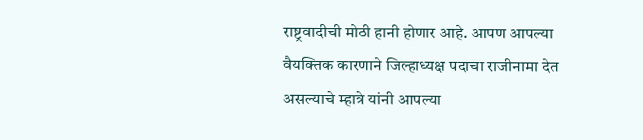राष्ट्रवादीची मोठी हानी होणार आहे. आपण आपल्या वैयक्तिक कारणाने जिल्हाध्यक्ष पदाचा राजीनामा देत असल्याचे म्हात्रे यांनी आपल्या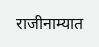राजीनाम्यात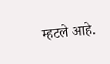म्हटले आहे.